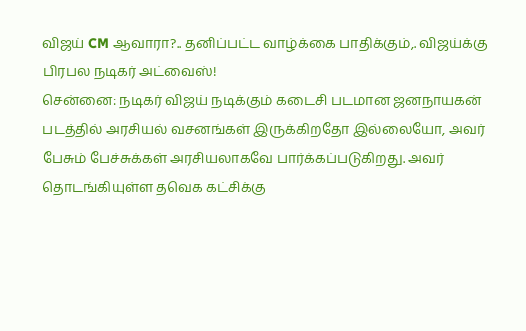விஜய் CM ஆவாரா?.. தனிப்பட்ட வாழ்க்கை பாதிக்கும்,. விஜய்க்கு பிரபல நடிகர் அட்வைஸ்!
சென்னை: நடிகர் விஜய் நடிக்கும் கடைசி படமான ஜனநாயகன் படத்தில் அரசியல் வசனங்கள் இருக்கிறதோ இல்லையோ, அவர் பேசும் பேச்சுக்கள் அரசியலாகவே பார்க்கப்படுகிறது. அவர் தொடங்கியுள்ள தவெக கட்சிக்கு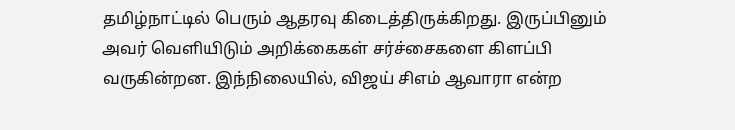தமிழ்நாட்டில் பெரும் ஆதரவு கிடைத்திருக்கிறது. இருப்பினும் அவர் வெளியிடும் அறிக்கைகள் சர்ச்சைகளை கிளப்பி வருகின்றன. இந்நிலையில், விஜய் சிஎம் ஆவாரா என்ற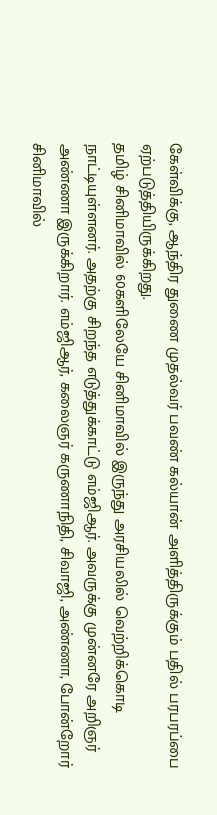கேள்விக்கு, ஆந்திர துணை முதல்வர் பவண் கல்யான் அளித்திருக்கும் பதில் பரபரப்பை ஏற்படுத்தியிருக்கிறது.
தமிழ் சினிமாவில் 60களிலேயே சினிமாவில் இருந்து அரசியலில் வெற்றிக்கொடி நாட்டியுள்ளனர். அதற்கு சிறந்த எடுத்துக்காட்டு எம்ஜிஆர். அவருக்கு முன்னரே அறிஞர் அண்ணா இருக்கிறார். எம்ஜிஆர், கலைஞர் கருணாநிதி, சிவாஜி, அண்ணா, போன்றோர் சினிமாவில்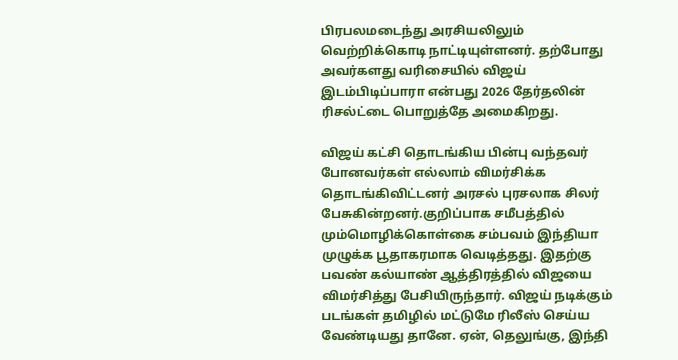பிரபலமடைந்து அரசியலிலும் வெற்றிக்கொடி நாட்டியுள்ளனர். தற்போது அவர்களது வரிசையில் விஜய் இடம்பிடிப்பாரா என்பது 2026 தேர்தலின் ரிசல்ட்டை பொறுத்தே அமைகிறது.

விஜய் கட்சி தொடங்கிய பின்பு வந்தவர் போனவர்கள் எல்லாம் விமர்சிக்க தொடங்கிவிட்டனர் அரசல் புரசலாக சிலர் பேசுகின்றனர்.குறிப்பாக சமீபத்தில் மும்மொழிக்கொள்கை சம்பவம் இந்தியா முழுக்க பூதாகரமாக வெடித்தது. இதற்கு பவண் கல்யாண் ஆத்திரத்தில் விஜயை விமர்சித்து பேசியிருந்தார். விஜய் நடிக்கும் படங்கள் தமிழில் மட்டுமே ரிலீஸ் செய்ய வேண்டியது தானே. ஏன், தெலுங்கு, இந்தி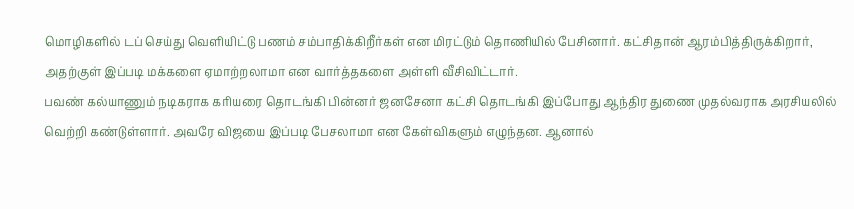மொழிகளில் டப் செய்து வெளியிட்டு பணம் சம்பாதிக்கிறீர்கள் என மிரட்டும் தொணியில் பேசினார். கட்சிதான் ஆரம்பித்திருக்கிறார், அதற்குள் இப்படி மக்களை ஏமாற்றலாமா என வார்த்தகளை அள்ளி வீசிவிட்டார்.
பவண் கல்யாணும் நடிகராக கரியரை தொடங்கி பின்னர் ஜனசேனா கட்சி தொடங்கி இப்போது ஆந்திர துணை முதல்வராக அரசியலில் வெற்றி கண்டுள்ளார். அவரே விஜயை இப்படி பேசலாமா என கேள்விகளும் எழுந்தன. ஆனால்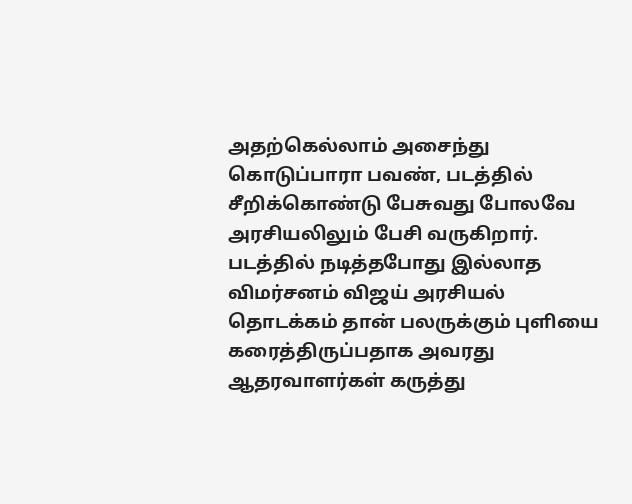அதற்கெல்லாம் அசைந்து கொடுப்பாரா பவண், படத்தில் சீறிக்கொண்டு பேசுவது போலவே அரசியலிலும் பேசி வருகிறார். படத்தில் நடித்தபோது இல்லாத விமர்சனம் விஜய் அரசியல் தொடக்கம் தான் பலருக்கும் புளியை கரைத்திருப்பதாக அவரது ஆதரவாளர்கள் கருத்து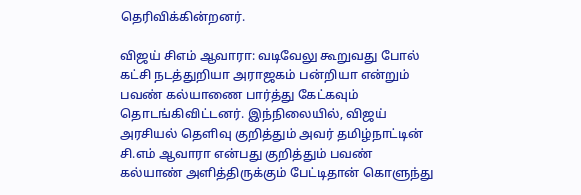தெரிவிக்கின்றனர்.

விஜய் சிஎம் ஆவாரா: வடிவேலு கூறுவது போல் கட்சி நடத்துறியா அராஜகம் பன்றியா என்றும் பவண் கல்யாணை பார்த்து கேட்கவும் தொடங்கிவிட்டனர். இந்நிலையில், விஜய் அரசியல் தெளிவு குறித்தும் அவர் தமிழ்நாட்டின் சி.எம் ஆவாரா என்பது குறித்தும் பவண் கல்யாண் அளித்திருக்கும் பேட்டிதான் கொளுந்து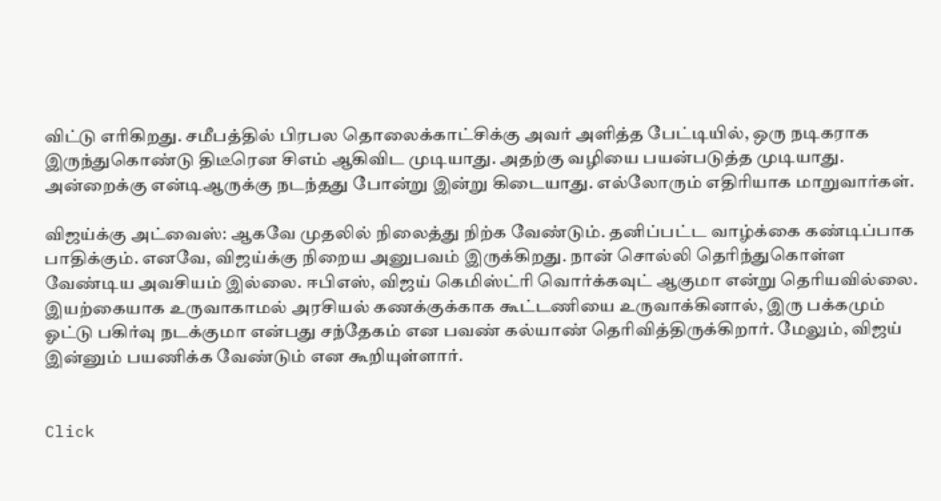விட்டு எரிகிறது. சமீபத்தில் பிரபல தொலைக்காட்சிக்கு அவர் அளித்த பேட்டியில், ஒரு நடிகராக இருந்துகொண்டு திடீரென சிஎம் ஆகிவிட முடியாது. அதற்கு வழியை பயன்படுத்த முடியாது. அன்றைக்கு என்டிஆருக்கு நடந்தது போன்று இன்று கிடையாது. எல்லோரும் எதிரியாக மாறுவார்கள்.

விஜய்க்கு அட்வைஸ்: ஆகவே முதலில் நிலைத்து நிற்க வேண்டும். தனிப்பட்ட வாழ்க்கை கண்டிப்பாக பாதிக்கும். எனவே, விஜய்க்கு நிறைய அனுபவம் இருக்கிறது. நான் சொல்லி தெரிந்துகொள்ள வேண்டிய அவசியம் இல்லை. ஈபிஎஸ், விஜய் கெமிஸ்ட்ரி வொர்க்கவுட் ஆகுமா என்று தெரியவில்லை. இயற்கையாக உருவாகாமல் அரசியல் கணக்குக்காக கூட்டணியை உருவாக்கினால், இரு பக்கமும் ஓட்டு பகிர்வு நடக்குமா என்பது சந்தேகம் என பவண் கல்யாண் தெரிவித்திருக்கிறார். மேலும், விஜய் இன்னும் பயணிக்க வேண்டும் என கூறியுள்ளார்.


Click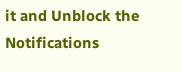it and Unblock the Notifications